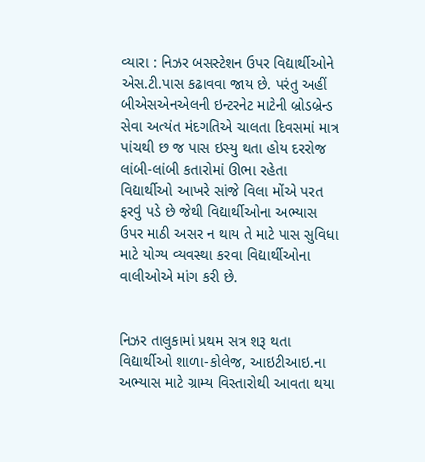વ્યારા : નિઝર બસસ્ટેશન ઉપર વિદ્યાર્થીઓને એસ.ટી.પાસ કઢાવવા જાય છે. પરંતુ અહીં બીએસએનએલની ઇન્ટરનેટ માટેની બ્રોડબ્રેન્ડ સેવા અત્યંત મંદગતિએ ચાલતા દિવસમાં માત્ર પાંચથી છ જ પાસ ઇસ્યુ થતા હોય દરરોજ લાંબી-લાંબી કતારોમાં ઊભા રહેતા વિદ્યાર્થીઓ આખરે સાંજે વિલા મોંએ પરત ફરવું પડે છે જેથી વિદ્યાર્થીઓના અભ્યાસ ઉપર માઠી અસર ન થાય તે માટે પાસ સુવિધા માટે યોગ્ય વ્યવસ્થા કરવા વિદ્યાર્થીઓના વાલીઓએ માંગ કરી છે.


નિઝર તાલુકામાં પ્રથમ સત્ર શરૂ થતા વિદ્યાર્થીઓ શાળા-કોલેજ, આઇટીઆઇ.ના અભ્યાસ માટે ગ્રામ્ય વિસ્તારોથી આવતા થયા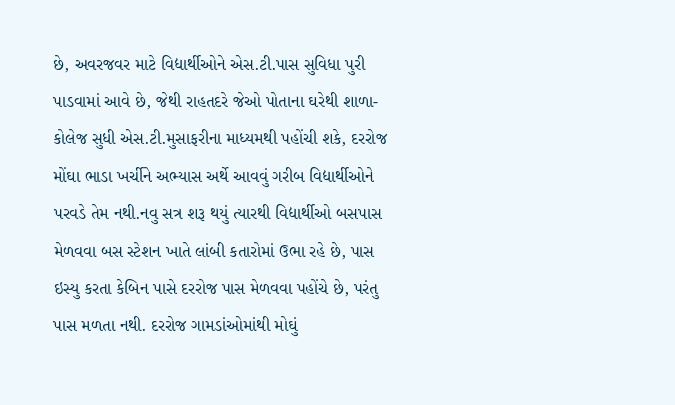છે, અવરજવર માટે વિદ્યાર્થીઓને એસ.ટી.પાસ સુવિધા પુરી પાડવામાં આવે છે, જેથી રાહતદરે જેઓ પોતાના ઘરેથી શાળા-કોલેજ સુધી એસ.ટી.મુસાફરીના માધ્યમથી પહોંચી શકે, દરરોજ મોંઘા ભાડા ખર્ચીને અભ્યાસ અર્થે આવવું ગરીબ વિદ્યાર્થીઓને પરવડે તેમ નથી.નવુ સત્ર શરૂ થયું ત્યારથી વિદ્યાર્થીઓ બસપાસ મેળવવા બસ સ્ટેશન ખાતે લાંબી કતારોમાં ઉભા રહે છે, પાસ ઇસ્યુ કરતા કેબિન પાસે દરરોજ પાસ મેળવવા પહોંચે છે, પરંતુ પાસ મળતા નથી. દરરોજ ગામડાંઓમાંથી મોઘું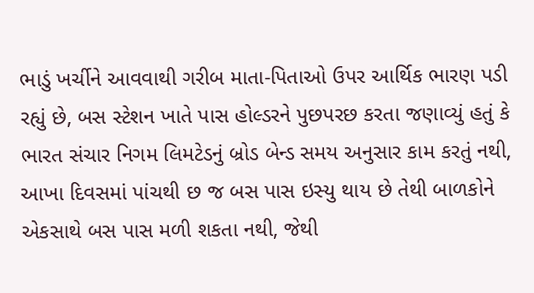ભાડું ખર્ચીને આવવાથી ગરીબ માતા-પિતાઓ ઉપર આર્થિક ભારણ પડી રહ્યું છે, બસ સ્ટેશન ખાતે પાસ હોલ્ડરને પુછપરછ કરતા જણાવ્યું હતું કે ભારત સંચાર નિગમ લિમટેડનું બ્રોડ બેન્ડ સમય અનુસાર કામ કરતું નથી, આખા દિવસમાં પાંચથી છ જ બસ પાસ ઇસ્યુ થાય છે તેથી બાળકોને એકસાથે બસ પાસ મળી શકતા નથી, જેથી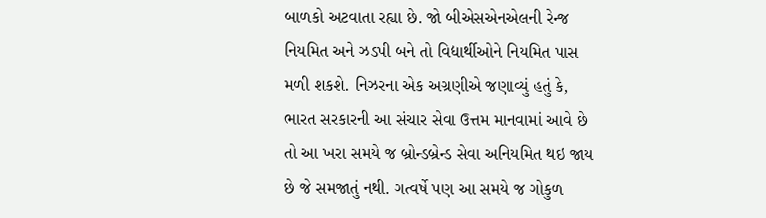બાળકો અટવાતા રહ્યા છે. જો બીએસએનએલની રેન્જ નિયમિત અને ઝડપી બને તો વિદ્યાર્થીઓને નિયમિત પાસ મળી શકશે. નિઝરના એક અગ્રણીએ જણાવ્યું હતું કે, ભારત સરકારની આ સંચાર સેવા ઉત્તમ માનવામાં આવે છે તો આ ખરા સમયે જ બ્રોન્ડબ્રેન્ડ સેવા અનિયમિત થઇ જાય છે જે સમજાતું નથી. ગત્વર્ષે પણ આ સમયે જ ગોકુળ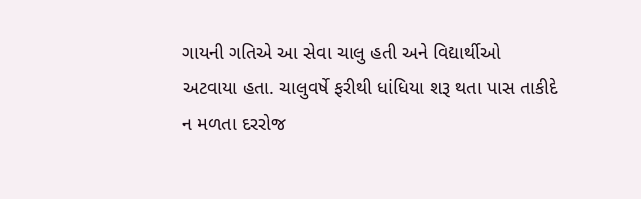ગાયની ગતિએ આ સેવા ચાલુ હતી અને વિદ્યાર્થીઓ અટવાયા હતા. ચાલુવર્ષે ફરીથી ધાંધિયા શરૂ થતા પાસ તાકીદે ન મળતા દરરોજ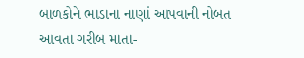બાળકોને ભાડાના નાણાં આપવાની નોબત આવતા ગરીબ માતા-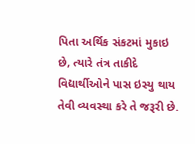પિતા અર્થિક સંકટમાં મુકાઇ છે, ત્યારે તંત્ર તાકીદે વિદ્યાર્થીઓને પાસ ઇસ્યુ થાય તેવી વ્યવસ્થા કરે તે જરૂરી છે.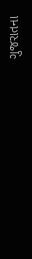ગુજરાતના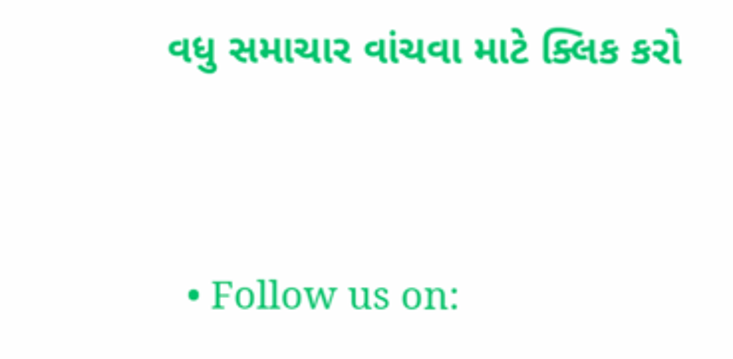વધુ સમાચાર વાંચવા માટે ક્લિક કરો


  • Follow us on: